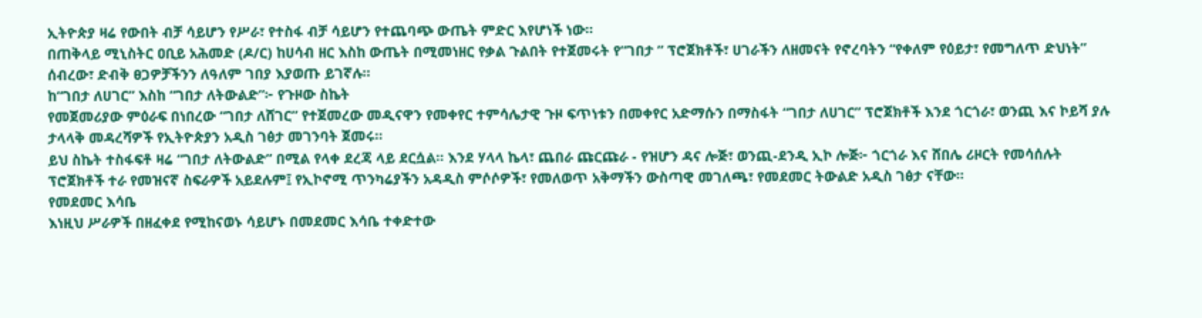ኢትዮጵያ ዛሬ የውበት ብቻ ሳይሆን የሥራ፣ የተስፋ ብቻ ሳይሆን የተጨባጭ ውጤት ምድር እየሆነች ነው።
በጠቅላይ ሚኒስትር ዐቢይ አሕመድ (ዶ/ር) ከሀሳብ ዘር እስከ ውጤት በሚመነዘር የቃል ጉልበት የተጀመሩት የ“ገበታ ” ፕሮጀክቶች፣ ሀገራችን ለዘመናት የኖረባትን “የቀለም የዕይታ፣ የመግለጥ ድህነት” ሰብረው፣ ድብቅ ፀጋዎቻችንን ለዓለም ገበያ እያወጡ ይገኛሉ።
ከ“ገበታ ለሀገር” እስከ “ገበታ ለትውልድ”፦ የጉዞው ስኬት
የመጀመሪያው ምዕራፍ በነበረው “ገበታ ለሸገር” የተጀመረው መዲናዋን የመቀየር ተምሳሌታዊ ጉዞ ፍጥነቱን በመቀየር አድማሱን በማስፋት “ገበታ ለሀገር” ፕሮጀክቶች እንደ ጎርጎራ፣ ወንጪ እና ኮይሻ ያሉ ታላላቅ መዳረሻዎች የኢትዮጵያን አዲስ ገፅታ መገንባት ጀመሩ።
ይህ ስኬት ተስፋፍቶ ዛሬ “ገበታ ለትውልድ” በሚል የላቀ ደረጃ ላይ ደርሷል። እንደ ሃላላ ኬላ፣ ጨበራ ጩርጩራ - የዝሆን ዳና ሎጅ፣ ወንጪ-ደንዲ ኢኮ ሎጅ፦ ጎርጎራ እና ሸበሌ ሪዞርት የመሳሰሉት ፕሮጀክቶች ተራ የመዝናኛ ስፍራዎች አይደሉም፤ የኢኮኖሚ ጥንካሬያችን አዳዲስ ምሶሶዎች፣ የመለወጥ አቅማችን ውስጣዊ መገለጫ፣ የመደመር ትውልድ አዲስ ገፅታ ናቸው።
የመደመር እሳቤ
እነዚህ ሥራዎች በዘፈቀደ የሚከናወኑ ሳይሆኑ በመደመር እሳቤ ተቀድተው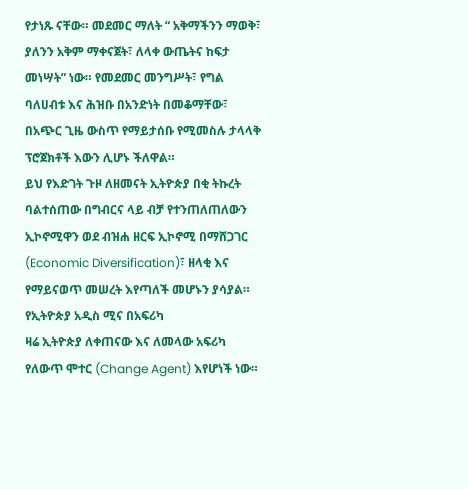የታነጹ ናቸው። መደመር ማለት “ አቅማችንን ማወቅ፣ ያለንን አቅም ማቀናጀት፣ ለላቀ ውጤትና ከፍታ መነሣት” ነው። የመደመር መንግሥት፣ የግል ባለሀብቱ እና ሕዝቡ በአንድነት በመቆማቸው፣ በአጭር ጊዜ ውስጥ የማይታሰቡ የሚመስሉ ታላላቅ ፕሮጀክቶች እውን ሊሆኑ ችለዋል።
ይህ የእድገት ጉዞ ለዘመናት ኢትዮጵያ በቂ ትኩረት ባልተሰጠው በግብርና ላይ ብቻ የተንጠለጠለውን ኢኮኖሚዋን ወደ ብዝሐ ዘርፍ ኢኮኖሚ በማሸጋገር (Economic Diversification)፣ ዘላቂ እና የማይናወጥ መሠረት እየጣለች መሆኑን ያሳያል።
የኢትዮጵያ አዲስ ሚና በአፍሪካ
ዛሬ ኢትዮጵያ ለቀጠናው እና ለመላው አፍሪካ የለውጥ ሞተር (Change Agent) እየሆነች ነው።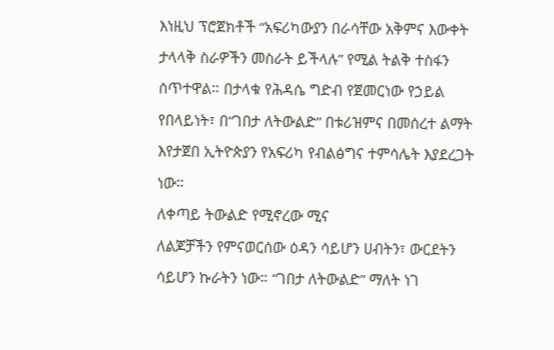እነዚህ ፕሮጀክቶች “አፍሪካውያን በራሳቸው አቅምና እውቀት ታላላቅ ስራዎችን መስራት ይችላሉ” የሚል ትልቅ ተስፋን ሰጥተዋል። በታላቁ የሕዳሴ ግድብ የጀመርነው የኃይል የበላይነት፣ በ“ገበታ ለትውልድ” በቱሪዝምና በመሰረተ ልማት እየታጀበ ኢትዮጵያን የአፍሪካ የብልፅግና ተምሳሌት እያደረጋት ነው።
ለቀጣይ ትውልድ የሚኖረው ሚና
ለልጆቻችን የምናወርሰው ዕዳን ሳይሆን ሀብትን፣ ውርደትን ሳይሆን ኩራትን ነው። “ገበታ ለትውልድ” ማለት ነገ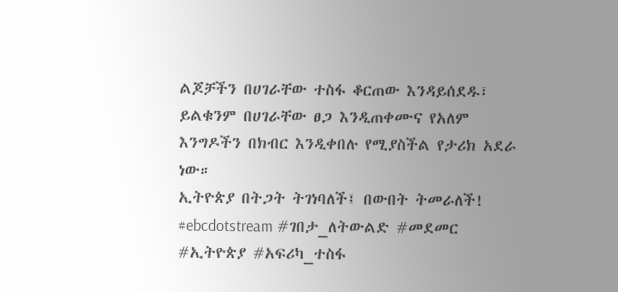ልጆቻችን በሀገራቸው ተስፋ ቆርጠው እንዳይሰደዱ፣ ይልቁንም በሀገራቸው ፀጋ እንዲጠቀሙና የአለም እንግዶችን በክብር እንዲቀበሉ የሚያስችል የታሪክ አደራ ነው።
ኢትዮጵያ በትጋት ትገነባለች፤ በውበት ትመራለች!
#ebcdotstream #ገበታ_ለትውልድ #መደመር #ኢትዮጵያ #አፍሪካ_ተስፋ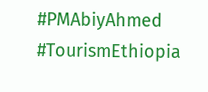#PMAbiyAhmed #TourismEthiopia